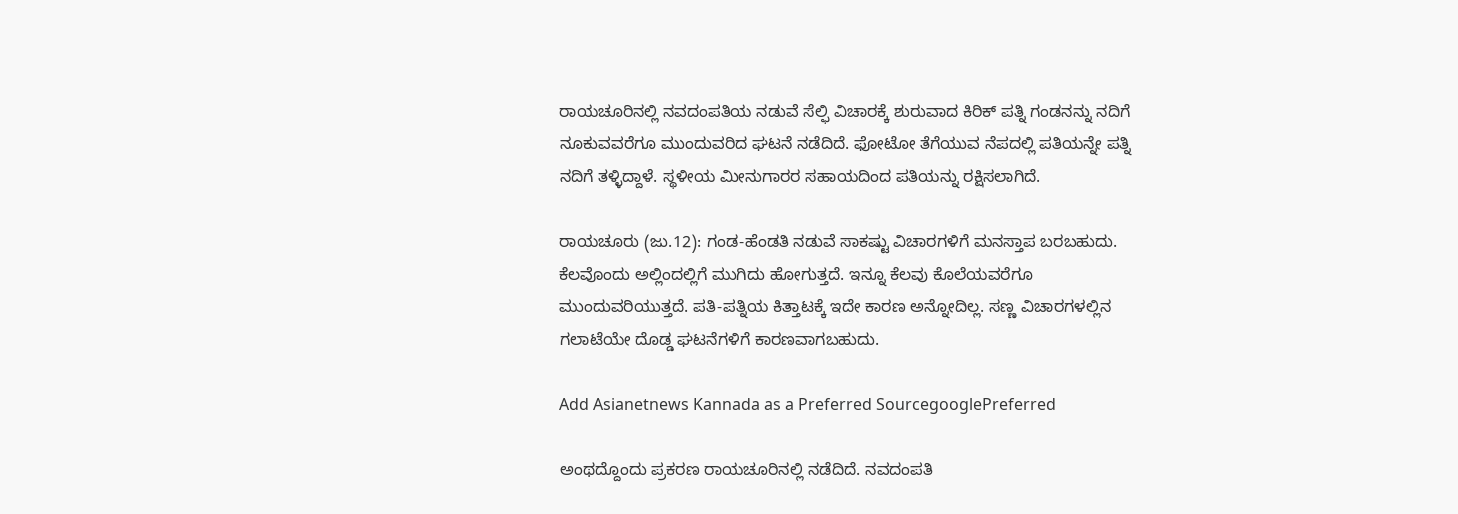ರಾಯಚೂರಿನಲ್ಲಿ ನವದಂಪತಿಯ ನಡುವೆ ಸೆಲ್ಫಿ ವಿಚಾರಕ್ಕೆ ಶುರುವಾದ ಕಿರಿಕ್ ಪತ್ನಿ ಗಂಡನನ್ನು ನದಿಗೆ ನೂಕುವವರೆಗೂ ಮುಂದುವರಿದ ಘಟನೆ ನಡೆದಿದೆ. ಫೋಟೋ ತೆಗೆಯುವ ನೆಪದಲ್ಲಿ ಪತಿಯನ್ನೇ ಪತ್ನಿ ನದಿಗೆ ತಳ್ಳಿದ್ದಾಳೆ. ಸ್ಥಳೀಯ ಮೀನುಗಾರರ ಸಹಾಯದಿಂದ ಪತಿಯನ್ನು ರಕ್ಷಿಸಲಾಗಿದೆ.

ರಾಯಚೂರು (ಜು.12): ಗಂಡ-ಹೆಂಡತಿ ನಡುವೆ ಸಾಕಷ್ಟು ವಿಚಾರಗಳಿಗೆ ಮನಸ್ತಾಪ ಬರಬಹುದು. ಕೆಲವೊಂದು ಅಲ್ಲಿಂದಲ್ಲಿಗೆ ಮುಗಿದು ಹೋಗುತ್ತದೆ. ಇನ್ನೂ ಕೆಲವು ಕೊಲೆಯವರೆಗೂ ಮುಂದುವರಿಯುತ್ತದೆ. ಪತಿ-ಪತ್ನಿಯ ಕಿತ್ತಾಟಕ್ಕೆ ಇದೇ ಕಾರಣ ಅನ್ನೋದಿಲ್ಲ. ಸಣ್ಣ ವಿಚಾರಗಳಲ್ಲಿನ ಗಲಾಟೆಯೇ ದೊಡ್ಡ ಘಟನೆಗಳಿಗೆ ಕಾರಣವಾಗಬಹುದು.

Add Asianetnews Kannada as a Preferred SourcegooglePreferred

ಅಂಥದ್ದೊಂದು ಪ್ರಕರಣ ರಾಯಚೂರಿನಲ್ಲಿ ನಡೆದಿದೆ. ನವದಂಪತಿ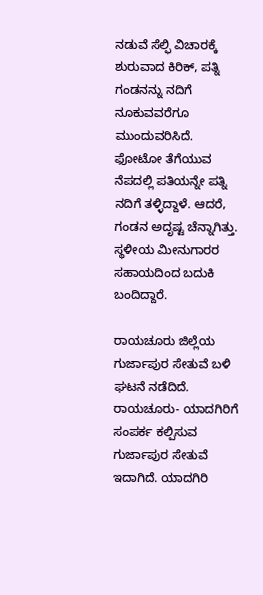ನಡುವೆ ಸೆಲ್ಫಿ ವಿಚಾರಕ್ಕೆ ಶುರುವಾದ ಕಿರಿಕ್‌, ಪತ್ನಿ ಗಂಡನನ್ನು ನದಿಗೆ ನೂಕುವವರೆಗೂ ಮುಂದುವರಿಸಿದೆ. ಫೋಟೋ ತೆಗೆಯುವ ನೆಪದಲ್ಲಿ ಪತಿಯನ್ನೇ ಪತ್ನಿ ನದಿಗೆ ತಳ್ಳಿದ್ದಾಳೆ. ಆದರೆ, ಗಂಡನ ಅದೃಷ್ಟ ಚೆನ್ನಾಗಿತ್ತು. ಸ್ಥಳೀಯ ಮೀನುಗಾರರ ಸಹಾಯದಿಂದ ಬದುಕಿ ಬಂದಿದ್ದಾರೆ.

ರಾಯಚೂರು ಜಿಲ್ಲೆಯ ಗುರ್ಜಾಪುರ ಸೇತುವೆ ಬಳಿ ಘಟನೆ ನಡೆದಿದೆ. ರಾಯಚೂರು- ಯಾದಗಿರಿಗೆ ಸಂಪರ್ಕ ಕಲ್ಪಿಸುವ ಗುರ್ಜಾಪುರ ಸೇತುವೆ ಇದಾಗಿದೆ. ಯಾದಗಿರಿ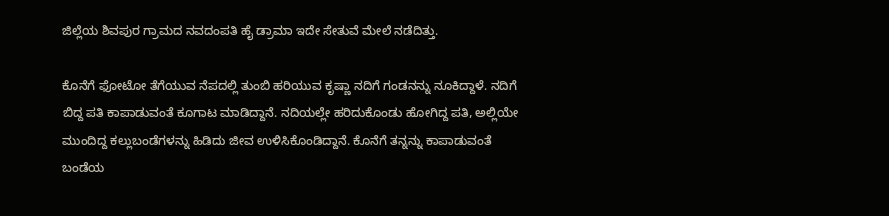ಜಿಲ್ಲೆಯ ಶಿವಪುರ ಗ್ರಾಮದ ನವದಂಪತಿ ಹೈ ಡ್ರಾಮಾ ಇದೇ ಸೇತುವೆ ಮೇಲೆ ನಡೆದಿತ್ತು.

ಕೊನೆಗೆ ಫೋಟೋ ತೆಗೆಯುವ ನೆಪದಲ್ಲಿ ತುಂಬಿ ಹರಿಯುವ ಕೃಷ್ಣಾ ನದಿಗೆ ಗಂಡನನ್ನು ನೂಕಿದ್ದಾಳೆ. ನದಿಗೆ ಬಿದ್ದ ಪತಿ ಕಾಪಾಡುವಂತೆ ಕೂಗಾಟ ಮಾಡಿದ್ದಾನೆ. ನದಿಯಲ್ಲೇ ಹರಿದುಕೊಂಡು ಹೋಗಿದ್ದ ಪತಿ, ಅಲ್ಲಿಯೇ ಮುಂದಿದ್ದ ಕಲ್ಲುಬಂಡೆಗಳನ್ನು ಹಿಡಿದು ಜೀವ ಉಳಿಸಿಕೊಂಡಿದ್ದಾನೆ. ಕೊನೆಗೆ ತನ್ನನ್ನು ಕಾಪಾಡುವಂತೆ ಬಂಡೆಯ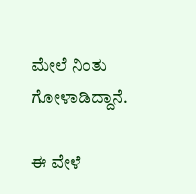ಮೇಲೆ ನಿಂತು ಗೋಳಾಡಿದ್ದಾನೆ.

ಈ ವೇಳೆ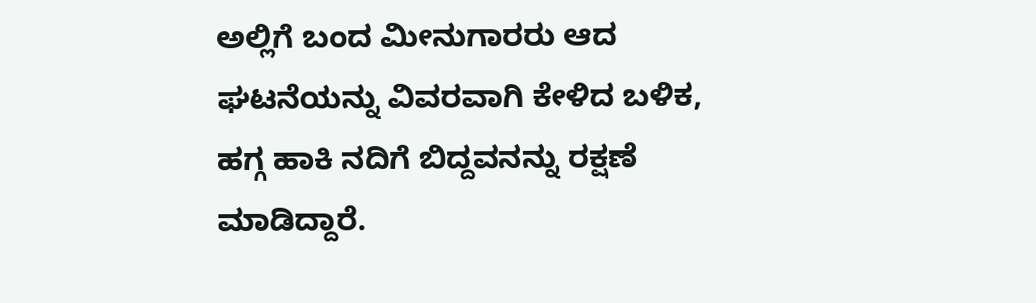ಅಲ್ಲಿಗೆ ಬಂದ ಮೀನುಗಾರರು ಆದ ಘಟನೆಯನ್ನು ವಿವರವಾಗಿ ಕೇಳಿದ ಬಳಿಕ, ಹಗ್ಗ ಹಾಕಿ ನದಿಗೆ ಬಿದ್ದವನನ್ನು ರಕ್ಷಣೆ ಮಾಡಿದ್ದಾರೆ.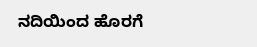ನದಿಯಿಂದ ಹೊರಗೆ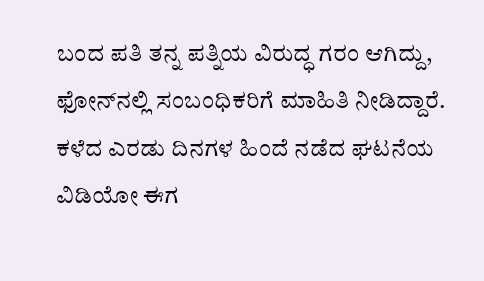ಬಂದ ಪತಿ ತನ್ನ ಪತ್ನಿಯ ವಿರುದ್ಧ ಗರಂ ಆಗಿದ್ದು, ಫೋನ್‌ನಲ್ಲಿ ಸಂಬಂಧಿಕರಿಗೆ ಮಾಹಿತಿ ನೀಡಿದ್ದಾರೆ. ಕಳೆದ ಎರಡು ದಿನಗಳ ಹಿಂದೆ ನಡೆದ ಘಟನೆಯ ವಿಡಿಯೋ ಈಗ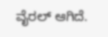ವೈರಲ್ ಆಗಿದೆ.